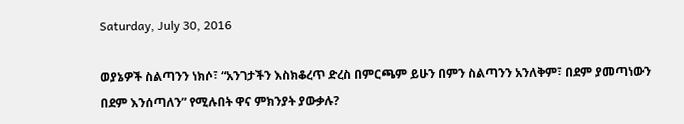Saturday, July 30, 2016

ወያኔዎች ስልጣንን ነክሶ፣ “አንገታችን እስክቆረጥ ድረስ በምርጫም ይሁን በምን ስልጣንን አንለቅም፣ በደም ያመጣነውን በደም እንሰጣለን” የሚሉበት ዋና ምክንያት ያውቃሉ?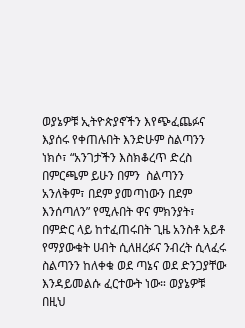ወያኔዎቹ ኢትዮጵያኖችን እየጭፈጨፉና እያሰሩ የቀጠሉበት እንድሁም ስልጣንን ነክሶ፣ “አንገታችን እስክቆረጥ ድረስ በምርጫም ይሁን በምን  ስልጣንን አንለቅም፣ በደም ያመጣነውን በደም እንሰጣለን” የሚሉበት ዋና ምክንያት፣ በምድር ላይ ከተፈጠሩበት ጊዜ አንስቶ አይቶ የማያውቁት ሀብት ሲለዘረፉና ንብረት ሲላፈሩ ስልጣንን ከለቀቁ ወደ ጣኔና ወደ ድንጋያቸው እንዳይመልሱ ፈርተውት ነው። ወያኔዎቹ  በዚህ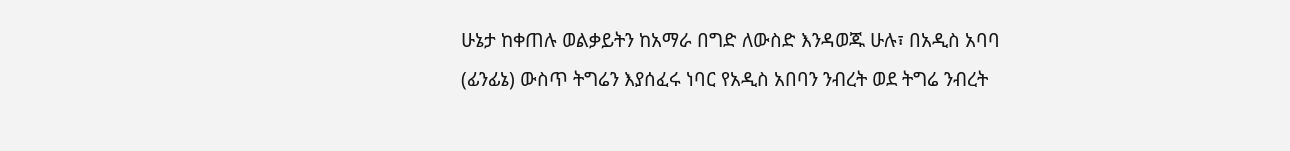ሁኔታ ከቀጠሉ ወልቃይትን ከአማራ በግድ ለውስድ እንዳወጁ ሁሉ፣ በአዲስ አባባ (ፊንፊኔ) ውስጥ ትግሬን እያሰፈሩ ነባር የአዲስ አበባን ንብረት ወደ ትግሬ ንብረት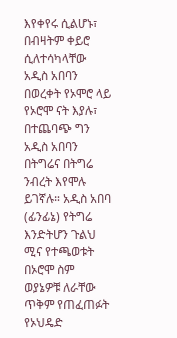እየቀየሩ ሲልሆኑ፣ በብዛትም ቀይሮ ሲለተሳካላቸው አዲስ አበባን በወረቀት የኦሞሮ ላይ የኦሮሞ ናት እያሉ፣ በተጨባጭ ግን አዲስ አበባን በትግሬና በትግሬ ንብረት እየሞሉ ይገኛሉ። አዲስ አበባ (ፊንፊኔ) የትግሬ እንድትሆን ጉልህ ሚና የተጫወቱት በኦሮሞ ስም ወያኔዎቹ ለራቸው ጥቅም የጠፈጠፉት የኦህዴድ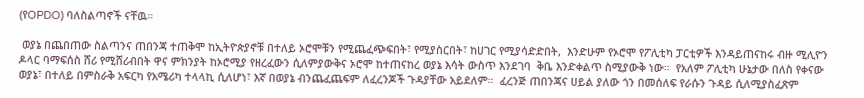(የOPDO) ባለስልጣኖች ናቸዉ።

 ወያኔ በጨበጠው ስልጣንና ጠበንጃ ተጠቅሞ ከኢትዮጵያኖቹ በተለይ ኦሮሞቹን የሚጨፈጭፍበት፣ የሚያስርበት፣ ከሀገር የሚያሳድድበት,  እንድሁም የኦሮሞ የፖሊቲካ ፓርቲዎች እንዳይጠናከሩ ብዙ ሚሊዮን  ዶላር ባማፍሰስ ሸሪ የሚሸሪብበት ዋና ምክንያት ከኦሮሚያ የዘረፈውን ሲለምያውቅና ኦሮሞ ከተጠናከረ ወያኔ እሳት ውስጥ እንደገባ  ቅቤ እንድቀልጥ ስሚያውቅ ነው።  የአለም ፖሊቲካ ሁኔታው በለስ የቀናው ወያኔ፣ በተለይ በምስራቅ አፍርካ የአሜሪካ ተላላኪ ሲለሆነ፣ እኛ በወያኔ ብንጨፈጨፍም ለፈረንጆች ጉዳያቸው አይደለም።  ፈረንጅ ጠበንጃና ሀይል ያለው ጎን በመሰለፍ የራሱን ጉዳይ ሲለሚያስፈጽም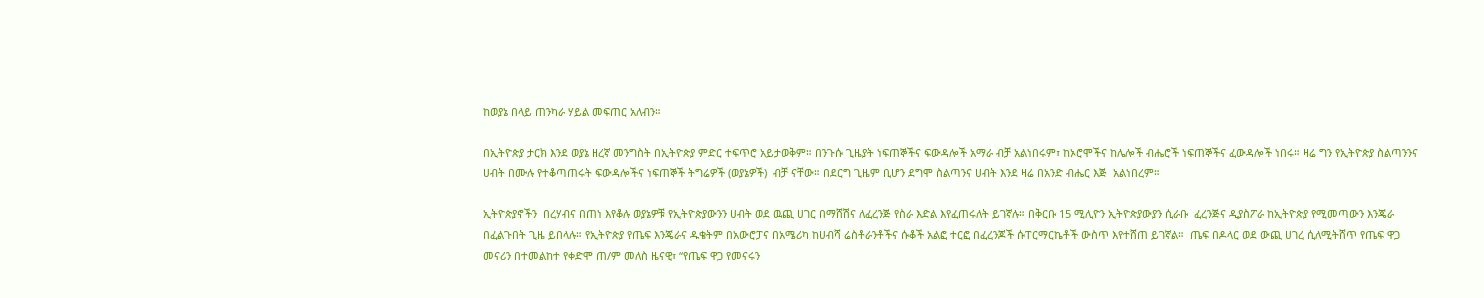ከወያኔ በላይ ጠንካራ ሃይል መፍጠር አለብን።

በኢትዮጵያ ታርክ እንደ ወያኔ ዘረኛ መንግስት በኢትዮጵያ ምድር ተፍጥሮ አይታወቅም። በንጉሱ ጊዜያት ነፍጠኞችና ፍውዳሎች አማራ ብቻ አልነበሩም፣ ከኦሮሞችና ከሌሎች ብሔሮች ነፍጠኞችና ፈውዳሎች ነበሩ። ዛሬ ግን የኢትዮጵያ ስልጣንንና ሀብት በሙሉ የተቆጣጠሩት ፍውዳሎችና ነፍጠኞች ትግሬዎች (ወያኔዎች)  ብቻ ናቸው። በደርግ ጊዜም ቢሆን ደግሞ ስልጣንና ሀብት እንደ ዛሬ በአንድ ብሔር እጅ  አልነበረም።

ኢትዮጵያኖችን  በረሃብና በጠነ እየቆሉ ወያኔዎቹ የኢትዮጵያውንን ሀብት ወደ ዉጪ ሀገር በማሸሽና ለፈረንጅ የስራ እድል እየፈጠሩለት ይገኛሉ። በቅርቡ 15 ሚሊዮን ኢትዮጵያውያን ሲራቡ  ፈረንጅና ዲያስፖራ ከኢትዮጵያ የሚመጣውን እንጄራ በፈልጉበት ጊዜ ይበላሉ። የኢትዮጵያ የጤፍ እንጄራና ዱቄትም በአውሮፓና በአሜሪካ ከሀብሻ ሬስቶራንቶችና ሱቆች አልፎ ተርፎ በፈረንጆች ሱፐርማርኬቶች ውስጥ እየተሸጠ ይገኛል።  ጤፍ በዶላር ወደ ውጪ ሀገረ ሲለሚትሸጥ የጤፍ ዋጋ መናሪን በተመልከተ የቀድሞ ጠ/ም መለስ ዜናዊ፣ “የጤፍ ዋጋ የመናሩን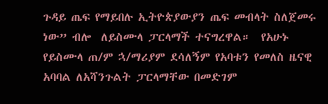ጉዳይ ጤፍ የማይበሉ ኢትዮጵያውያን ጤፍ መብላት ስለጀመሩ ነው” ብሎ  ለይስሙላ ፓርላማች ተናግረዋል።  የአሁኑ የይስሙላ ጠ/ም ኋ/ማሪያም ደሳለኝም የአባቱን የመለስ ዜናዊ አባባል ለአሻንጉልት ፓርላማቸው በመድገም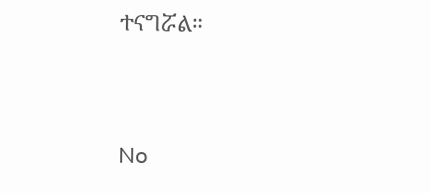ተናግሯል።


No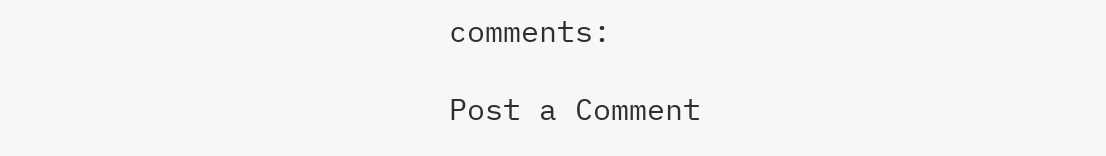comments:

Post a Comment